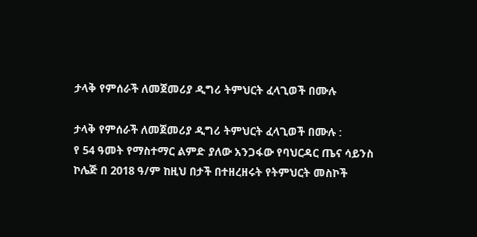ታላቅ የምሰራች ለመጀመሪያ ዲግሪ ትምህርት ፈላጊወች በሙሉ

ታላቅ የምሰራች ለመጀመሪያ ዲግሪ ትምህርት ፈላጊወች በሙሉ :
የ 54 ዓመት የማስተማር ልምድ ያለው አንጋፋው የባህርዳር ጤና ሳይንስ ኮሌጅ በ 2018 ዓ/ም ከዚህ በታች በተዘረዘሩት የትምህርት መስኮች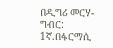በዲግሪ መርሃ-ግብር:
1ኛ.በፋርማሲ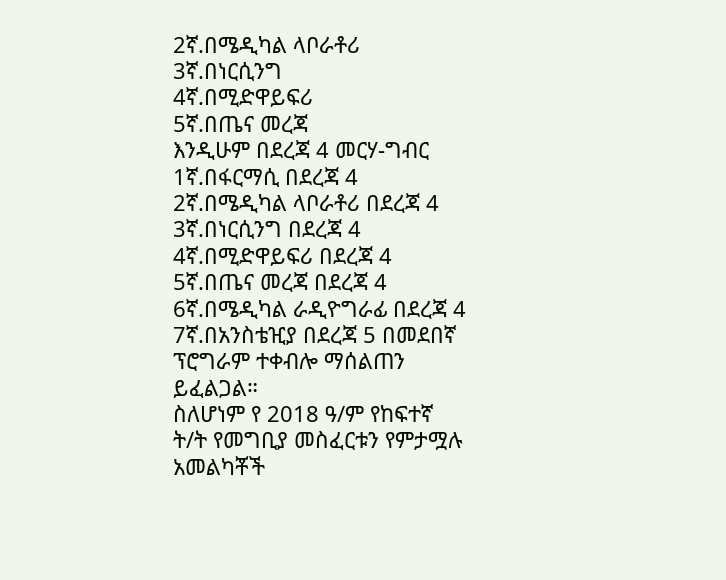2ኛ.በሜዲካል ላቦራቶሪ
3ኛ.በነርሲንግ
4ኛ.በሚድዋይፍሪ
5ኛ.በጤና መረጃ
እንዲሁም በደረጃ 4 መርሃ-ግብር
1ኛ.በፋርማሲ በደረጃ 4
2ኛ.በሜዲካል ላቦራቶሪ በደረጃ 4
3ኛ.በነርሲንግ በደረጃ 4
4ኛ.በሚድዋይፍሪ በደረጃ 4
5ኛ.በጤና መረጃ በደረጃ 4
6ኛ.በሜዲካል ራዲዮግራፊ በደረጃ 4
7ኛ.በአንስቴዢያ በደረጃ 5 በመደበኛ ፕሮግራም ተቀብሎ ማሰልጠን ይፈልጋል።
ስለሆነም የ 2018 ዓ/ም የከፍተኛ ት/ት የመግቢያ መስፈርቱን የምታሟሉ አመልካቾች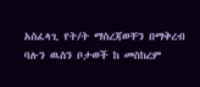አስፈላጊ የት/ት ማስረጃወቸን በማቅረብ ባሉን ዉስን ቦታወች ከ መስከረም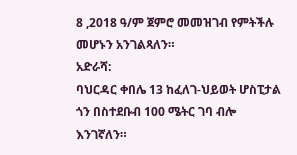8 ,2018 ዓ/ም ጀምሮ መመዝገብ የምትችሉ መሆኑን አንገልጻለን።
አድራሻ:
ባህርዳር ቀበሌ 13 ከፈለገ-ህይወት ሆስፒታል ጎን በስተደቡብ 100 ሜትር ገባ ብሎ እንገኛለን።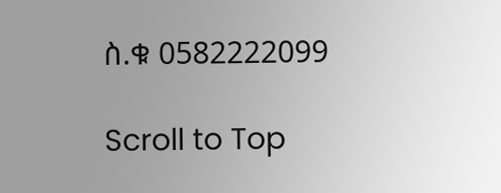ስ.ቁ 0582222099

Scroll to Top